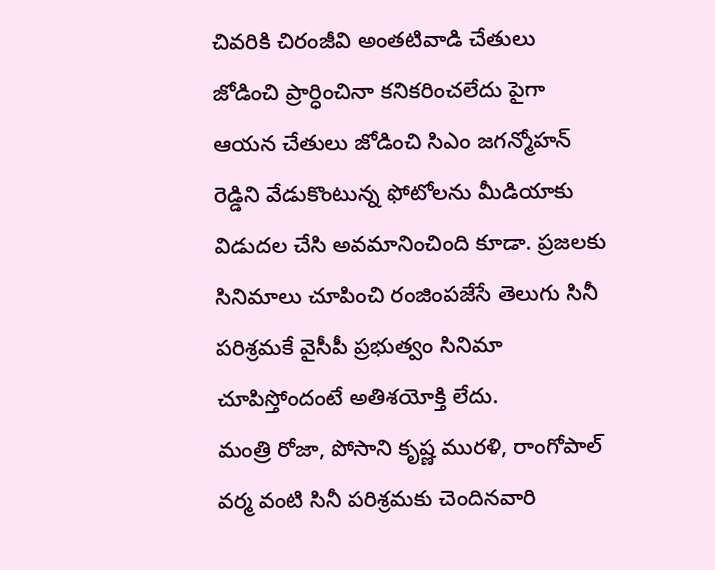చివరికి చిరంజీవి అంతటివాడి చేతులు జోడించి ప్రార్ధించినా కనికరించలేదు పైగా ఆయన చేతులు జోడించి సిఎం జగన్మోహన్ రెడ్డిని వేడుకొంటున్న ఫోటోలను మీడియాకు విడుదల చేసి అవమానించింది కూడా. ప్రజలకు సినిమాలు చూపించి రంజింపజేసే తెలుగు సినీ పరిశ్రమకే వైసీపీ ప్రభుత్వం సినిమా చూపిస్తోందంటే అతిశయోక్తి లేదు.
మంత్రి రోజా, పోసాని కృష్ణ మురళి, రాంగోపాల్ వర్మ వంటి సినీ పరిశ్రమకు చెందినవారి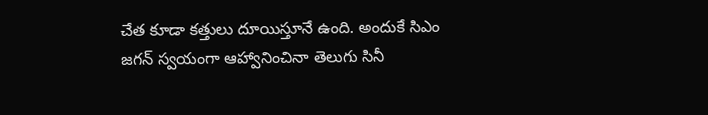చేత కూడా కత్తులు దూయిస్తూనే ఉంది. అందుకే సిఎం జగన్ స్వయంగా ఆహ్వానించినా తెలుగు సినీ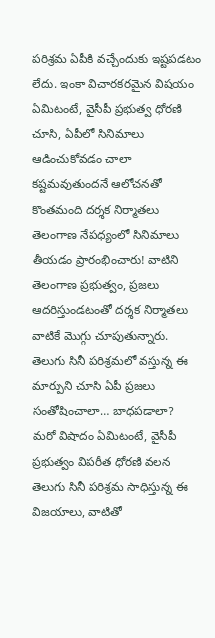పరిశ్రమ ఏపీకి వచ్చేందుకు ఇష్టపడటం లేదు. ఇంకా విచారకరమైన విషయం ఏమిటంటే, వైసీపీ ప్రభుత్వ ధోరణి చూసి, ఏపీలో సినిమాలు ఆడించుకోవడం చాలా కష్టమవుతుందనే ఆలోచనతో కొంతమంది దర్శక నిర్మాతలు తెలంగాణ నేపధ్యంలో సినిమాలు తీయడం ప్రారంభించారు! వాటిని తెలంగాణ ప్రభుత్వం, ప్రజలు ఆదరిస్తుండటంతో దర్శక నిర్మాతలు వాటికే మొగ్గు చూపుతున్నారు. తెలుగు సినీ పరిశ్రమలో వస్తున్న ఈ మార్పుని చూసి ఏపీ ప్రజలు సంతోషించాలా… బాధపడాలా?
మరో విషాదం ఏమిటంటే, వైసీపీ ప్రభుత్వం విపరీత ధోరణి వలన తెలుగు సినీ పరిశ్రమ సాధిస్తున్న ఈ విజయాలు, వాటితో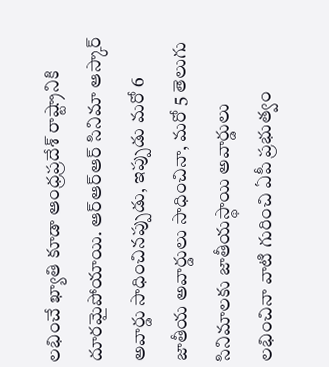లభించే ఖ్యాతి కూడా ఆంధ్రప్రదేశ్ రాష్ట్రానికి దూరమైపోయాయి. ఆర్ఆర్ఆర్ సినిమా ఆస్కార్ అవార్డు సాధించినప్పుడు, ఇప్పుడు మరో 6 జాతీయ అవార్డులు సాధించినా, మరో 5 తెలుగు సినిమాలకు జాతీయస్థాయి అవార్డులు లభించినా వాటి గురించి ఏపీ ప్రభుత్వం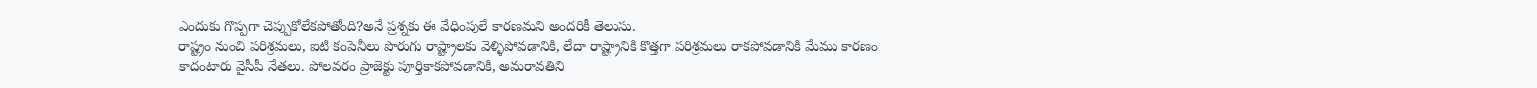ఎందుకు గొప్పగా చెప్పుకోలేకపోతోంది?అనే ప్రశ్నకు ఈ వేధింపులే కారణమని అందరికీ తెలుసు.
రాష్ట్రం నుంచి పరిశ్రమలు, ఐటి కంపెనీలు పొరుగు రాష్ట్రాలకు వెళ్ళిపోవడానికి, లేదా రాష్ట్రానికి కొత్తగా పరిశ్రమలు రాకపోవడానికి మేము కారణం కాదంటారు వైసీపీ నేతలు. పోలవరం ప్రాజెక్టు పూర్తికాకపోవడానికి, అమరావతిని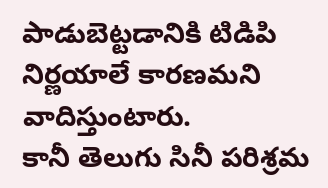పాడుబెట్టడానికి టిడిపి నిర్ణయాలే కారణమని వాదిస్తుంటారు.
కానీ తెలుగు సినీ పరిశ్రమ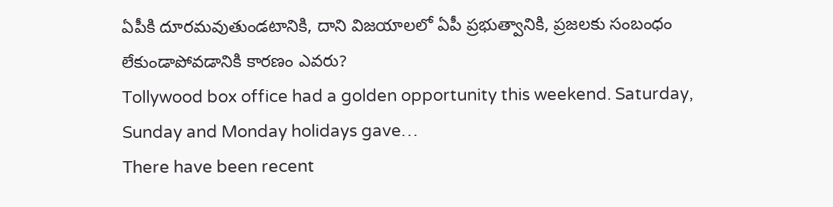ఏపీకి దూరమవుతుండటానికి, దాని విజయాలలో ఏపీ ప్రభుత్వానికి, ప్రజలకు సంబంధం లేకుండాపోవడానికి కారణం ఎవరు?
Tollywood box office had a golden opportunity this weekend. Saturday, Sunday and Monday holidays gave…
There have been recent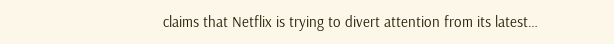claims that Netflix is trying to divert attention from its latest…